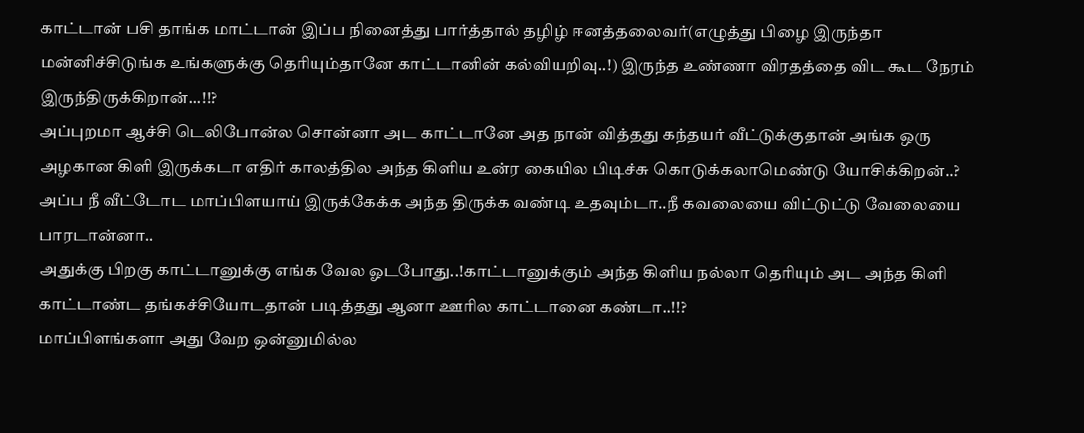காட்டான் பசி தாங்க மாட்டான் இப்ப நினைத்து பார்த்தால் தழிழ் ஈனத்தலைவர்(எழுத்து பிழை இருந்தா மன்னிச்சிடுங்க உங்களுக்கு தெரியும்தானே காட்டானின் கல்வியறிவு..!) இருந்த உண்ணா விரதத்தை விட கூட நேரம் இருந்திருக்கிறான்...!!?
அப்புறமா ஆச்சி டெலிபோன்ல சொன்னா அட காட்டானே அத நான் வித்தது கந்தயர் வீட்டுக்குதான் அங்க ஒரு அழகான கிளி இருக்கடா எதிர் காலத்தில அந்த கிளிய உன்ர கையில பிடிச்சு கொடுக்கலாமெண்டு யோசிக்கிறன்..? அப்ப நீ வீட்டோட மாப்பிளயாய் இருக்கேக்க அந்த திருக்க வண்டி உதவும்டா..நீ கவலையை விட்டுட்டு வேலையை பாரடான்னா..
அதுக்கு பிறகு காட்டானுக்கு எங்க வேல ஓடபோது..!காட்டானுக்கும் அந்த கிளிய நல்லா தெரியும் அட அந்த கிளி காட்டாண்ட தங்கச்சியோடதான் படித்தது ஆனா ஊரில காட்டானை கண்டா..!!?
மாப்பிளங்களா அது வேற ஒன்னுமில்ல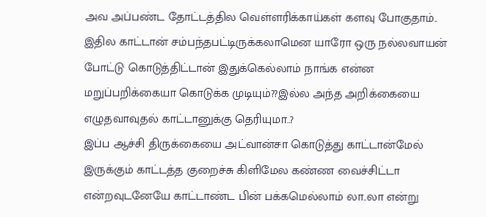அவ அப்பண்ட தோட்டத்தில வெள்ளரிக்காய்கள் களவு போகுதாம்.. இதில காட்டான் சம்பந்தபட்டிருக்கலாமென யாரோ ஒரு நல்லவாயன் போட்டு கொடுத்திட்டான் இதுக்கெல்லாம் நாங்க என்ன மறுப்பறிக்கையா கொடுக்க முடியும்??இல்ல அந்த அறிக்கையை எழுதவாவுதல் காட்டானுக்கு தெரியுமா..?
இப்ப ஆச்சி திருக்கையை அட்வான்சா கொடுத்து காட்டான்மேல் இருக்கும் காட்டத்த குறைச்சு கிளிமேல கண்ண வைச்சிட்டா என்றவுடனேயே காட்டாண்ட பின் பக்கமெல்லாம் லா..லா என்று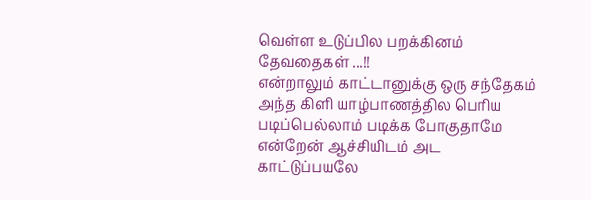வெள்ள உடுப்பில பறக்கினம் தேவதைகள் ...!!
என்றாலும் காட்டானுக்கு ஒரு சந்தேகம் அந்த கிளி யாழ்பாணத்தில பெரிய படிப்பெல்லாம் படிக்க போகுதாமே என்றேன் ஆச்சியிடம் அட காட்டுப்பயலே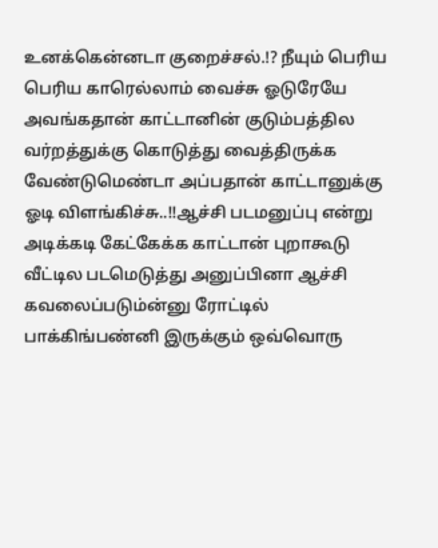உனக்கென்னடா குறைச்சல்.!? நீயும் பெரிய பெரிய காரெல்லாம் வைச்சு ஓடுரேயே அவங்கதான் காட்டானின் குடும்பத்தில வர்றத்துக்கு கொடுத்து வைத்திருக்க வேண்டுமெண்டா அப்பதான் காட்டானுக்கு ஓடி விளங்கிச்சு..!!ஆச்சி படமனுப்பு என்று அடிக்கடி கேட்கேக்க காட்டான் புறாகூடு வீட்டில படமெடுத்து அனுப்பினா ஆச்சி கவலைப்படும்ன்னு ரோட்டில் பாக்கிங்பண்னி இருக்கும் ஒவ்வொரு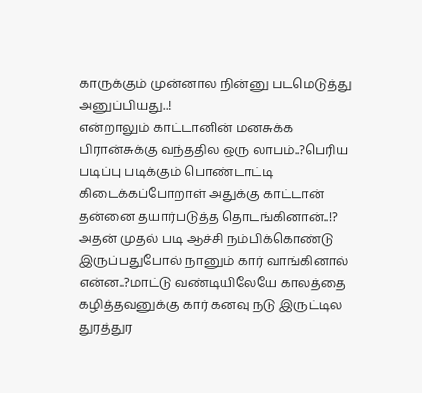காருக்கும் முன்னால நின்னு படமெடுத்து அனுப்பியது..!
என்றாலும் காட்டானின் மனசுக்க பிரான்சுக்கு வந்ததில ஒரு லாபம்..?பெரிய படிப்பு படிக்கும் பொண்டாட்டி கிடைக்கப்போறாள் அதுக்கு காட்டான் தன்னை தயார்படுத்த தொடங்கினான்..!?
அதன் முதல் படி ஆச்சி நம்பிக்கொண்டு இருப்பதுபோல் நானும் கார் வாங்கினால் என்ன..?மாட்டு வண்டியிலேயே காலத்தை கழித்தவனுக்கு கார் கனவு நடு இருட்டில துரத்துர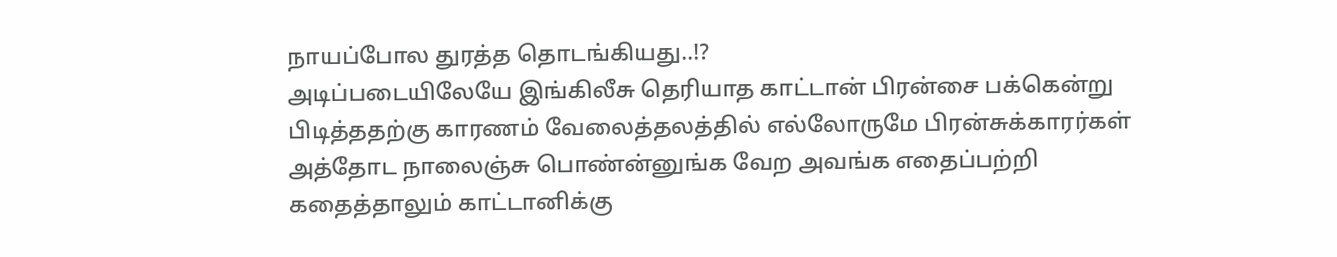நாயப்போல துரத்த தொடங்கியது..!?
அடிப்படையிலேயே இங்கிலீசு தெரியாத காட்டான் பிரன்சை பக்கென்று பிடித்ததற்கு காரணம் வேலைத்தலத்தில் எல்லோருமே பிரன்சுக்காரர்கள் அத்தோட நாலைஞ்சு பொண்ன்னுங்க வேற அவங்க எதைப்பற்றி கதைத்தாலும் காட்டானிக்கு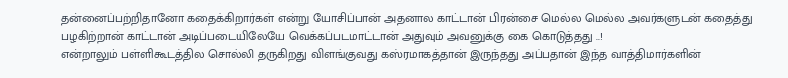தன்னைப்பற்றிதானோ கதைக்கிறார்கள் என்று யோசிப்பான் அதனால காட்டான் பிரன்சை மெல்ல மெல்ல அவர்களுடன் கதைத்து பழகிற்றான் காட்டான் அடிப்படையிலேயே வெக்கப்படமாட்டான் அதுவும் அவனுக்கு கை கொடுத்தது ..!
என்றாலும் பள்ளிகூடத்தில சொல்லி தருகிறது விளங்குவது கஸ்ரமாகத்தான் இருந்தது அப்பதான் இந்த வாத்திமார்களின்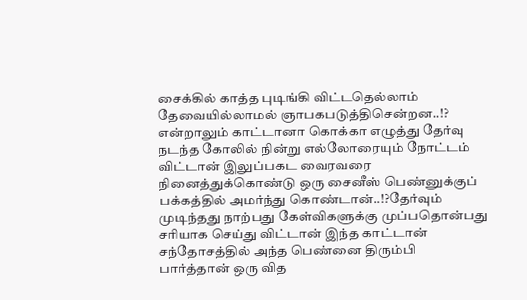சைக்கில் காத்த புடிங்கி விட்டதெல்லாம் தேவையில்லாமல் ஞாபகபடுத்திசென்றன..!?
என்றாலும் காட்டானா கொக்கா எழுத்து தேர்வு நடந்த கோலில் நின்று எல்லோரையும் நோட்டம் விட்டான் இலுப்பகட வைரவரை நினைத்துக்கொண்டு ஒரு சைனீஸ் பெண்னுக்குப் பக்கத்தில் அமர்ந்து கொண்டான்..!?தேர்வும் முடிந்தது நாற்பது கேள்விகளுக்கு முப்பதொன்பது சரியாக செய்து விட்டான் இந்த காட்டான் சந்தோசத்தில் அந்த பெண்னை திரும்பி பார்த்தான் ஒரு வித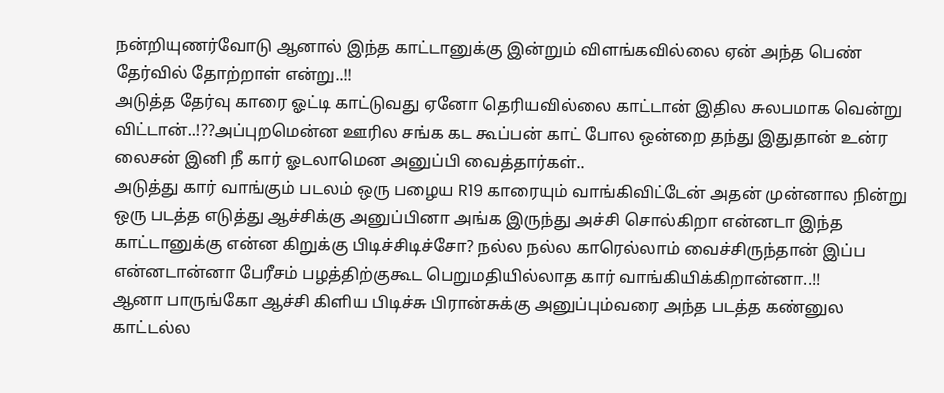நன்றியுணர்வோடு ஆனால் இந்த காட்டானுக்கு இன்றும் விளங்கவில்லை ஏன் அந்த பெண் தேர்வில் தோற்றாள் என்று..!!
அடுத்த தேர்வு காரை ஓட்டி காட்டுவது ஏனோ தெரியவில்லை காட்டான் இதில சுலபமாக வென்று விட்டான்..!??அப்புறமென்ன ஊரில சங்க கட கூப்பன் காட் போல ஒன்றை தந்து இதுதான் உன்ர லைசன் இனி நீ கார் ஓடலாமென அனுப்பி வைத்தார்கள்..
அடுத்து கார் வாங்கும் படலம் ஒரு பழைய R19 காரையும் வாங்கிவிட்டேன் அதன் முன்னால நின்று ஒரு படத்த எடுத்து ஆச்சிக்கு அனுப்பினா அங்க இருந்து அச்சி சொல்கிறா என்னடா இந்த காட்டானுக்கு என்ன கிறுக்கு பிடிச்சிடிச்சோ? நல்ல நல்ல காரெல்லாம் வைச்சிருந்தான் இப்ப என்னடான்னா பேரீசம் பழத்திற்குகூட பெறுமதியில்லாத கார் வாங்கியிக்கிறான்னா..!!
ஆனா பாருங்கோ ஆச்சி கிளிய பிடிச்சு பிரான்சுக்கு அனுப்பும்வரை அந்த படத்த கண்னுல காட்டல்ல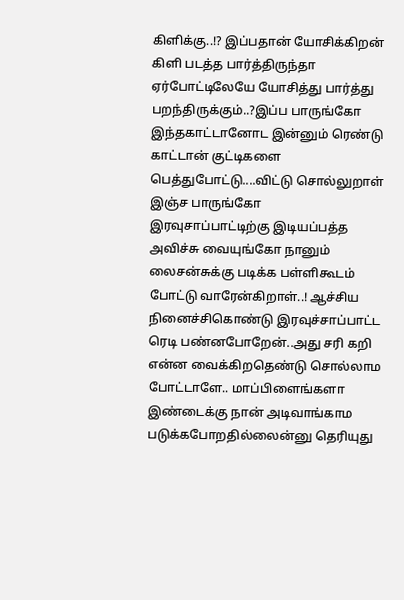கிளிக்கு..!? இப்பதான் யோசிக்கிறன் கிளி படத்த பார்த்திருந்தா ஏர்போட்டிலேயே யோசித்து பார்த்து பறந்திருக்கும்..?இப்ப பாருங்கோ இந்தகாட்டானோட இன்னும் ரெண்டு காட்டான் குட்டிகளை பெத்துபோட்டு....விட்டு சொல்லுறாள் இஞ்ச பாருங்கோ இரவுசாப்பாட்டிற்கு இடியப்பத்த அவிச்சு வையுங்கோ நானும் லைசன்சுக்கு படிக்க பள்ளிகூடம் போட்டு வாரேன்கிறாள்..! ஆச்சிய நினைச்சிகொண்டு இரவுச்சாப்பாட்ட ரெடி பண்னபோறேன்..அது சரி கறி என்ன வைக்கிறதெண்டு சொல்லாம போட்டாளே.. மாப்பிளைங்களா இண்டைக்கு நான் அடிவாங்காம படுக்கபோறதில்லைன்னு தெரியுது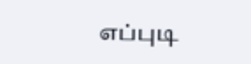எப்புடி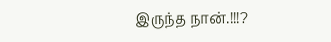இருந்த நான்.!!!?